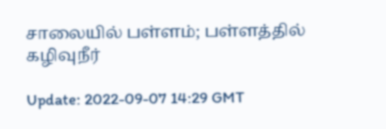சாலையில் பள்ளம்; பள்ளத்தில் கழிவுநீர்

Update: 2022-09-07 14:29 GMT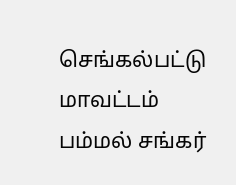செங்கல்பட்டு மாவட்டம் பம்மல் சங்கர்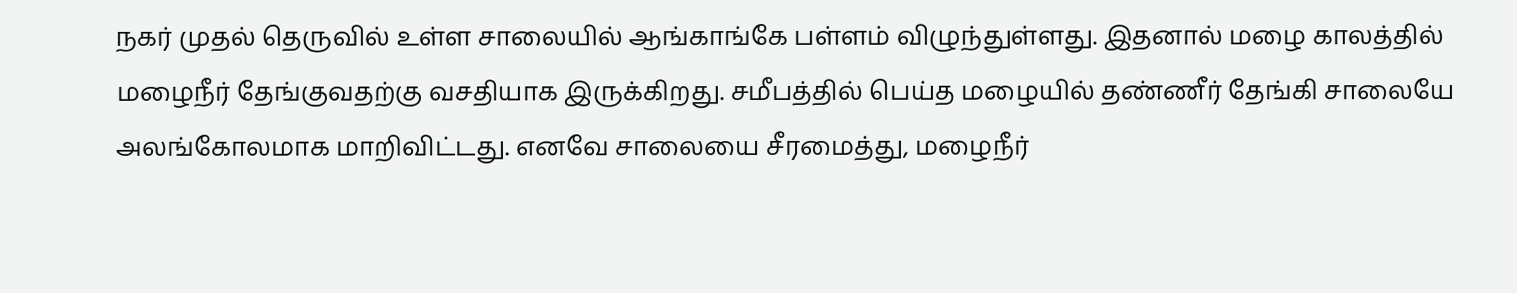நகர் முதல் தெருவில் உள்ள சாலையில் ஆங்காங்கே பள்ளம் விழுந்துள்ளது. இதனால் மழை காலத்தில் மழைநீர் தேங்குவதற்கு வசதியாக இருக்கிறது. சமீபத்தில் பெய்த மழையில் தண்ணீர் தேங்கி சாலையே அலங்கோலமாக மாறிவிட்டது. எனவே சாலையை சீரமைத்து, மழைநீர்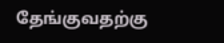தேங்குவதற்கு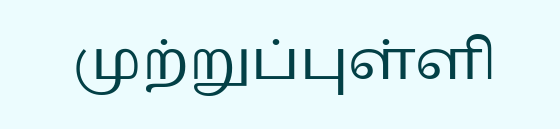முற்றுப்புள்ளி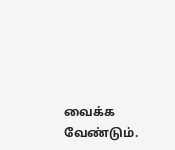வைக்க வேண்டும்.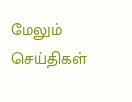மேலும் செய்திகள்